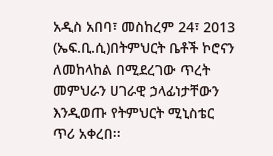አዲስ አበባ፣ መስከረም 24፣ 2013 (ኤፍ.ቢ.ሲ)በትምህርት ቤቶች ኮሮናን ለመከላከል በሚደረገው ጥረት መምህራን ሀገራዊ ኃላፊነታቸውን እንዲወጡ የትምህርት ሚኒስቴር ጥሪ አቀረበ፡፡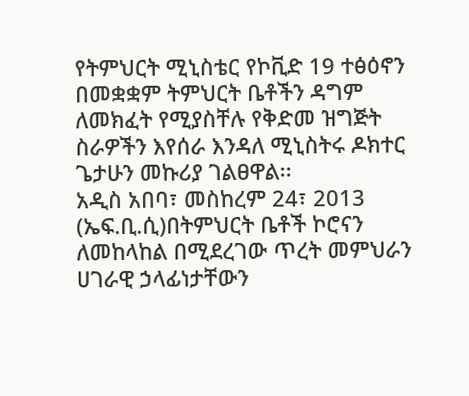የትምህርት ሚኒስቴር የኮቪድ 19 ተፅዕኖን በመቋቋም ትምህርት ቤቶችን ዳግም ለመክፈት የሚያስቸሉ የቅድመ ዝግጅት ስራዎችን እየሰራ እንዳለ ሚኒስትሩ ዶክተር ጌታሁን መኩሪያ ገልፀዋል፡፡
አዲስ አበባ፣ መስከረም 24፣ 2013 (ኤፍ.ቢ.ሲ)በትምህርት ቤቶች ኮሮናን ለመከላከል በሚደረገው ጥረት መምህራን ሀገራዊ ኃላፊነታቸውን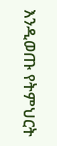እንዲወጡ የትምህርት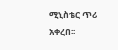ሚኒስቴር ጥሪ አቀረበ፡፡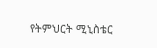የትምህርት ሚኒስቴር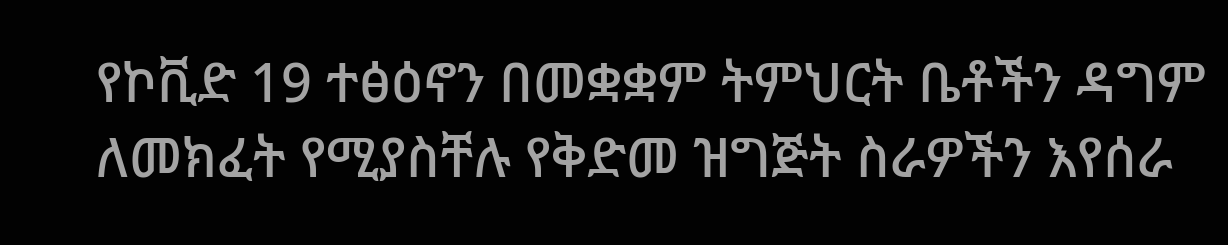የኮቪድ 19 ተፅዕኖን በመቋቋም ትምህርት ቤቶችን ዳግም ለመክፈት የሚያስቸሉ የቅድመ ዝግጅት ስራዎችን እየሰራ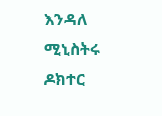እንዳለ ሚኒስትሩ ዶክተር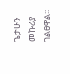ጌታሁን መኩሪያ ገልፀዋል፡፡